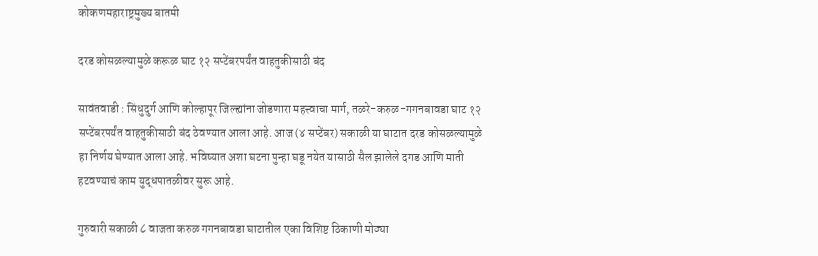कोकणमहाराष्ट्रमुख्य बातमी

दरड कोसळल्यामुळे करूळ घाट १२ सप्टेंबरपर्यंत वाहतुकीसाठी बंद

सावंतवाडी : सिंधुदुर्ग आणि कोल्हापूर जिल्ह्यांना जोडणारा महत्त्वाचा मार्ग, तळरे-करुळ-गगनबावडा घाट १२ सप्टेंबरपर्यंत वाहतुकीसाठी बंद ठेवण्यात आला आहे. आज (४ सप्टेंबर) सकाळी या घाटात दरड कोसळल्यामुळे हा निर्णय घेण्यात आला आहे. भविष्यात अशा घटना पुन्हा घडू नयेत यासाठी सैल झालेले दगड आणि माती हटवण्याचं काम युद्धपातळीवर सुरू आहे.

गुरुवारी सकाळी ८ वाजता करुळ गगनबावडा घाटातील एका विशिष्ट ठिकाणी मोठ्या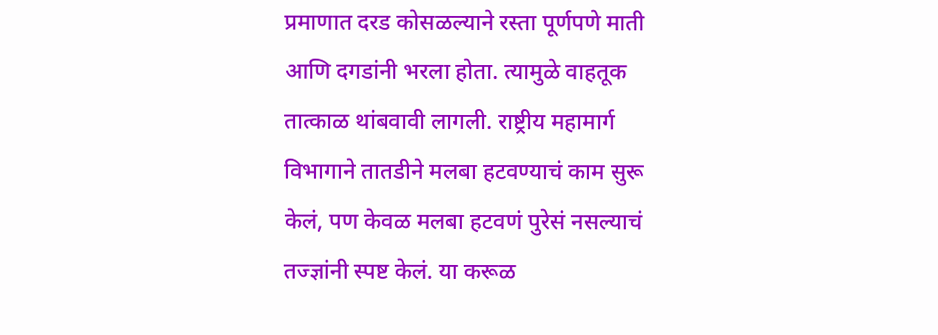प्रमाणात दरड कोसळल्याने रस्ता पूर्णपणे माती आणि दगडांनी भरला होता. त्यामुळे वाहतूक तात्काळ थांबवावी लागली. राष्ट्रीय महामार्ग विभागाने तातडीने मलबा हटवण्याचं काम सुरू केलं, पण केवळ मलबा हटवणं पुरेसं नसल्याचं तज्ज्ञांनी स्पष्ट केलं. या करूळ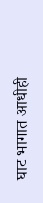घाट भागात आधीही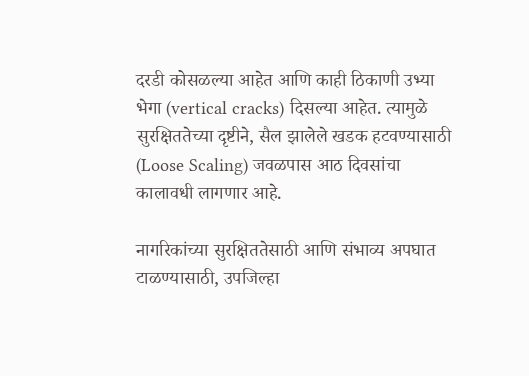दरडी कोसळल्या आहेत आणि काही ठिकाणी उभ्या भेगा (vertical cracks) दिसल्या आहेत. त्यामुळे सुरक्षिततेच्या दृष्टीने, सैल झालेले खडक हटवण्यासाठी (Loose Scaling) जवळपास आठ दिवसांचा कालावधी लागणार आहे.

नागरिकांच्या सुरक्षिततेसाठी आणि संभाव्य अपघात टाळण्यासाठी, उपजिल्हा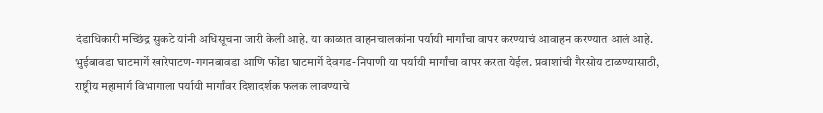दंडाधिकारी मच्छिंद्र सुकटे यांनी अधिसूचना जारी केली आहे. या काळात वाहनचालकांना पर्यायी मार्गांचा वापर करण्याचं आवाहन करण्यात आलं आहे. भुईबावडा घाटमार्गे खारेपाटण-गगनबावडा आणि फोंडा घाटमार्गे देवगड-निपाणी या पर्यायी मार्गांचा वापर करता येईल. प्रवाशांची गैरसोय टाळण्यासाठी, राष्ट्रीय महामार्ग विभागाला पर्यायी मार्गांवर दिशादर्शक फलक लावण्याचे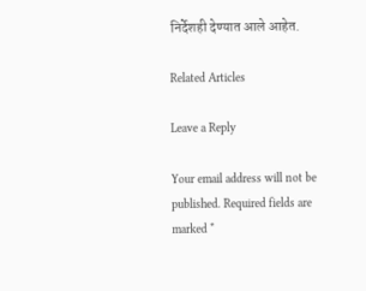निर्देशही देण्यात आले आहेत.

Related Articles

Leave a Reply

Your email address will not be published. Required fields are marked *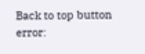Back to top button
error: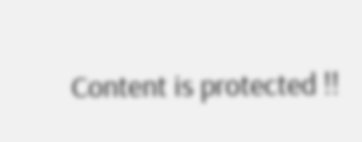Content is protected !!